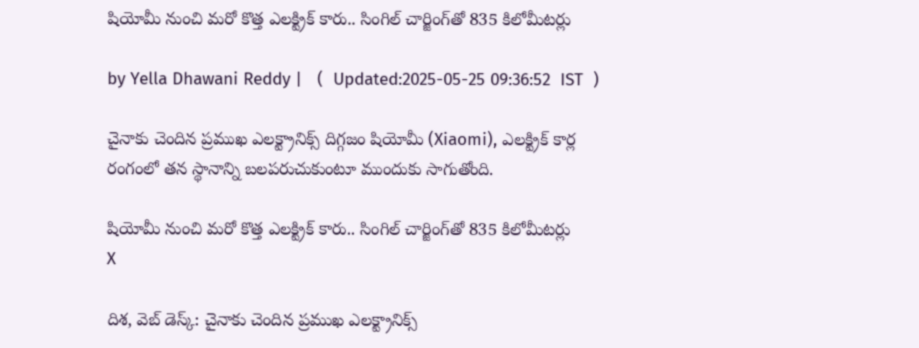షియోమీ నుంచి మరో కొత్త ఎలక్ట్రిక్‌ కారు.. సింగిల్‌ చార్జింగ్‌తో 835 కిలోమీటర్లు

by Yella Dhawani Reddy |   (  Updated:2025-05-25 09:36:52  IST  )

చైనాకు చెందిన ప్రముఖ ఎలక్ట్రానిక్స్‌ దిగ్గజం షియోమీ (Xiaomi), ఎలక్ట్రిక్‌ కార్ల రంగంలో తన స్థానాన్ని బలపరుచుకుంటూ ముందుకు సాగుతోంది.

షియోమీ నుంచి మరో కొత్త ఎలక్ట్రిక్‌ కారు.. సింగిల్‌ చార్జింగ్‌తో 835 కిలోమీటర్లు
X

దిశ, వెబ్ డెస్క్: చైనాకు చెందిన ప్రముఖ ఎలక్ట్రానిక్స్‌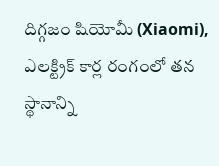దిగ్గజం షియోమీ (Xiaomi), ఎలక్ట్రిక్‌ కార్ల రంగంలో తన స్థానాన్ని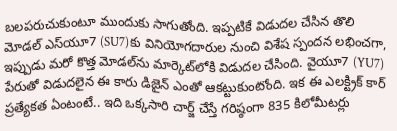బలపరుచుకుంటూ ముందుకు సాగుతోంది. ఇప్పటికే విడుదల చేసిన తొలి మోడల్‌ ఎస్‌యూ7 (SU7)కు వినియోగదారుల నుంచి విశేష స్పందన లభించగా, ఇప్పుడు మరో కొత్త మోడల్‌ను మార్కెట్‌లోకి విడుదల చేసింది. వైయూ7 (YU7) పేరుతో విడుదలైన ఈ కారు డిజైన్ ఎంతో ఆకట్టుకుంటోంది. ఇక ఈ ఎలక్ట్రిక్‌ కార్‌ ప్రత్యేకత ఏంటంటే.. ఇది ఒక్కసారి చార్జ్‌ చేస్తే గరిష్ఠంగా 835 కిలోమీటర్లు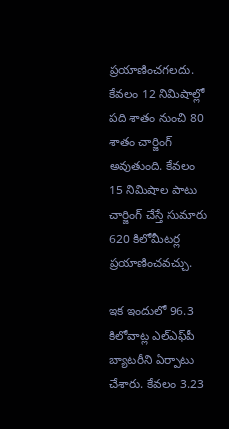ప్రయాణించగలదు. కేవలం 12 నిమిషాల్లో పది శాతం నుంచి 80 శాతం చార్జింగ్ అవుతుంది. కేవలం 15 నిమిషాల పాటు చార్జింగ్ చేస్తే సుమారు 620 కిలోమీటర్ల ప్రయాణించవచ్చు.

ఇక ఇందులో 96.3 కిలోవాట్ల ఎల్‌ఎఫ్‌పీ బ్యాటరీని ఏర్పాటు చేశారు. కేవలం 3.23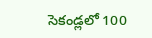సెకండ్లలో 100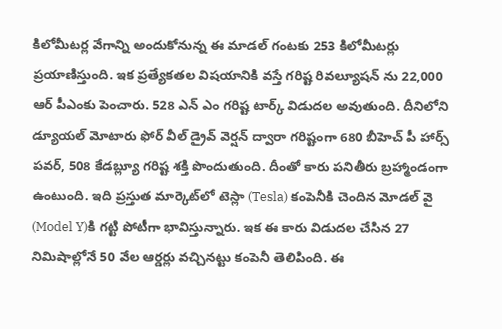కిలోమీటర్ల వేగాన్ని అందుకోనున్న ఈ మాడల్‌ గంటకు 253 కిలోమీటర్లు ప్రయాణిస్తుంది. ఇక ప్రత్యేకతల విషయానికి వస్తే గరిష్ట రివల్యూషన్ ను 22,000 ఆర్ పీఎంకు పెంచారు. 528 ఎన్ ఎం గరిష్ట టార్క్ విడుదల అవుతుంది. దీనిలోని డ్యూయల్ మోటారు ఫోర్ వీల్ డ్రైవ్ వెర్షన్ ద్వారా గరిష్టంగా 680 బీహెచ్ పీ హార్స్ పవర్, 508 కేడబ్ల్యూ గరిష్ట శక్తి పొందుతుంది. దీంతో కారు పనితీరు బ్రహ్మాండంగా ఉంటుంది. ఇది ప్రస్తుత మార్కెట్‌‌లో టెస్లా (Tesla) కంపెనీకి చెందిన మోడల్‌ వై (Model Y)కి గట్టి పోటీగా భావిస్తున్నారు. ఇక ఈ కారు విడుదల చేసిన 27 నిమిషాల్లోనే 50 వేల ఆర్డర్లు వచ్చినట్టు కంపెనీ తెలిపింది. ఈ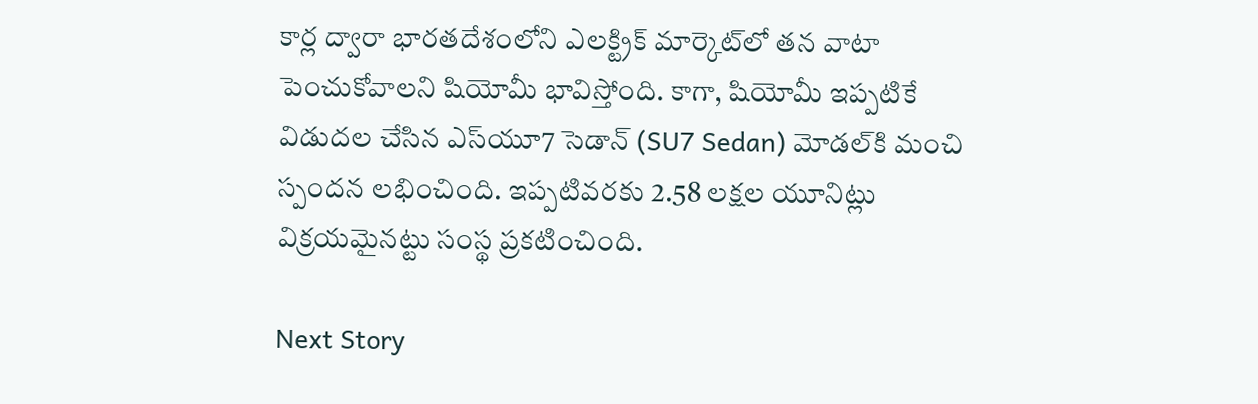కార్ల ద్వారా భారతదేశంలోని ఎలక్ట్రిక్ మార్కెట్‌లో తన వాటా పెంచుకోవాలని షియోమీ భావిస్తోంది. కాగా, షియోమీ ఇప్పటికే విడుదల చేసిన ఎస్‌యూ7 సెడాన్‌ (SU7 Sedan) మోడల్‌కి మంచి స్పందన లభించింది. ఇప్పటివరకు 2.58 లక్షల యూనిట్లు విక్రయమైనట్టు సంస్థ ప్రకటించింది.

Next Story